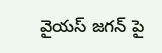వైయస్ జగన్ పై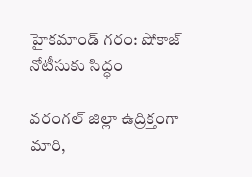హైకమాండ్ గరం: షోకాజ్ నోటీసుకు సిద్ధం

వరంగల్ జిల్లా ఉద్రిక్తంగా మారి,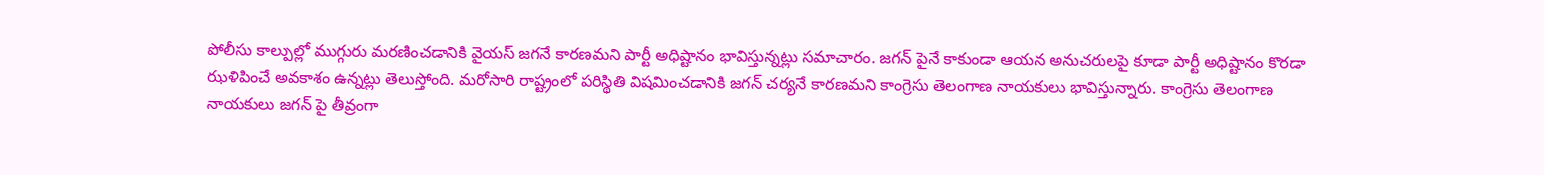పోలీసు కాల్పుల్లో ముగ్గురు మరణించడానికి వైయస్ జగనే కారణమని పార్టీ అధిష్టానం భావిస్తున్నట్లు సమాచారం. జగన్ పైనే కాకుండా ఆయన అనుచరులపై కూడా పార్టీ అధిష్టానం కొరడా ఝళిపించే అవకాశం ఉన్నట్లు తెలుస్తోంది. మరోసారి రాష్ట్రంలో పరిస్థితి విషమించడానికి జగన్ చర్యనే కారణమని కాంగ్రెసు తెలంగాణ నాయకులు భావిస్తున్నారు. కాంగ్రెసు తెలంగాణ నాయకులు జగన్ పై తీవ్రంగా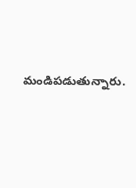మండిపడుతున్నారు.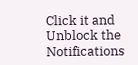Click it and Unblock the Notifications